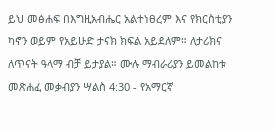ይህ መፅሐፍ በእግዚአብሔር አልተነፀረም እና የክርስቲያን ካኖን ወይም የአይሁድ ታናክ ክፍል አይደለም። ለታሪክና ለጥናት ዓላማ ብቻ ይታያል። ሙሉ ማብራሪያን ይመልከቱ መጽሐፈ መቃብያን ሣልስ 4:30 - የአማርኛ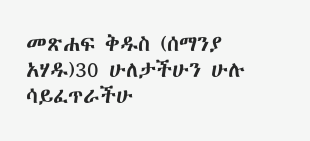መጽሐፍ ቅዱስ (ሰማንያ አሃዱ)30 ሁለታችሁን ሁሉ ሳይፈጥራችሁ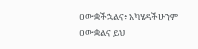ዐውቋችኋልና፥ አካሄዳችሁንም ዐውቋልና ይህ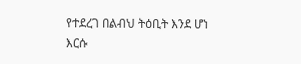የተደረገ በልብህ ትዕቢት እንደ ሆነ እርሱ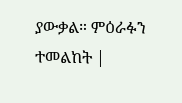ያውቃል። ምዕራፉን ተመልከት |